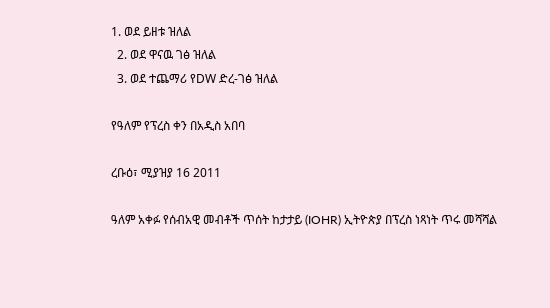1. ወደ ይዘቱ ዝለል
  2. ወደ ዋናዉ ገፅ ዝለል
  3. ወደ ተጨማሪ የDW ድረ-ገፅ ዝለል

የዓለም የፕረስ ቀን በአዲስ አበባ

ረቡዕ፣ ሚያዝያ 16 2011

ዓለም አቀፉ የሰብአዊ መብቶች ጥሰት ከታታይ (IOHR) ኢትዮጵያ በፕረስ ነጻነት ጥሩ መሻሻል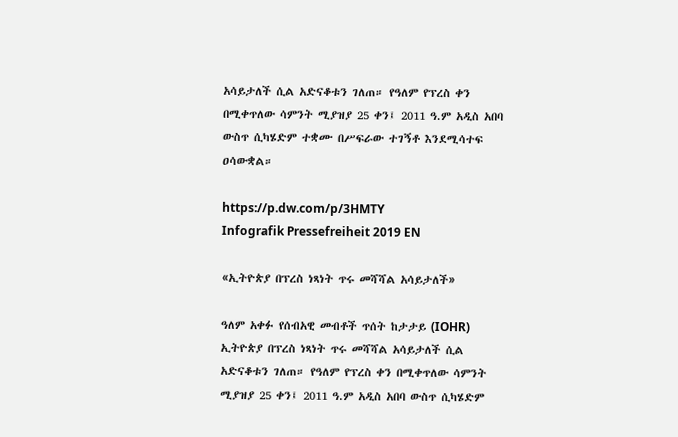አሳይታለች ሲል አድናቆቱን ገለጠ። የዓለም የፕረስ ቀን በሚቀጥለው ሳምንት ሚያዝያ 25 ቀን፤ 2011 ዓ.ም አዲስ አበባ ውስጥ ሲካሄድም ተቋሙ በሥፍራው ተገኝቶ እንደሚሳተፍ ዐሳውቋል።

https://p.dw.com/p/3HMTY
Infografik Pressefreiheit 2019 EN

«ኢትዮጵያ በፕረስ ነጻነት ጥሩ መሻሻል አሳይታለች»

ዓለም አቀፉ የሰብአዊ መብቶች ጥሰት ከታታይ (IOHR) ኢትዮጵያ በፕረስ ነጻነት ጥሩ መሻሻል አሳይታለች ሲል አድናቆቱን ገለጠ። የዓለም የፕረስ ቀን በሚቀጥለው ሳምንት ሚያዝያ 25 ቀን፤ 2011 ዓ.ም አዲስ አበባ ውስጥ ሲካሄድም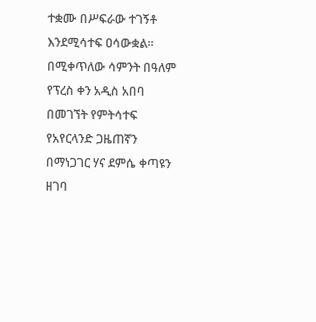ተቋሙ በሥፍራው ተገኝቶ እንደሚሳተፍ ዐሳውቋል። በሚቀጥለው ሳምንት በዓለም የፕረስ ቀን አዲስ አበባ በመገኘት የምትሳተፍ የአየርላንድ ጋዜጠኛን በማነጋገር ሃና ደምሴ ቀጣዩን ዘገባ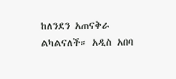ከለንደን አጠናቅራ ልካልናለች። አዲስ አበባ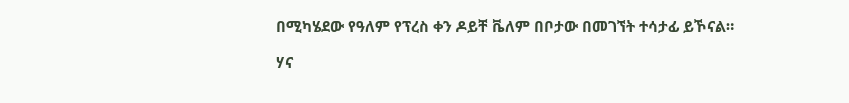በሚካሄደው የዓለም የፕረስ ቀን ዶይቸ ቬለም በቦታው በመገኘት ተሳታፊ ይኾናል።

ሃና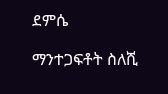ደምሴ

ማንተጋፍቶት ስለሺ